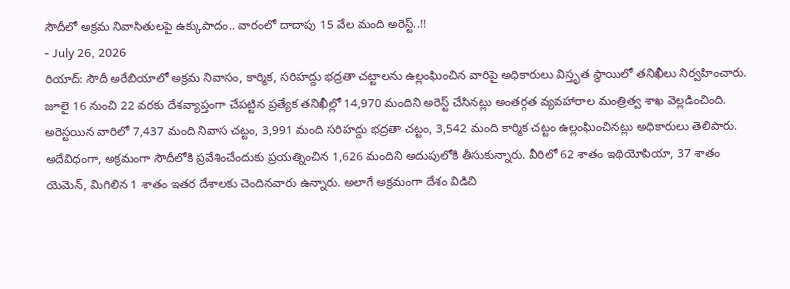సౌదీలో అక్రమ నివాసితులపై ఉక్కుపాదం.. వారంలో దాదాపు 15 వేల మంది అరెస్ట్..!!
- July 26, 2026
రియాద్: సౌదీ అరేబియాలో అక్రమ నివాసం, కార్మిక, సరిహద్దు భద్రతా చట్టాలను ఉల్లంఘించిన వారిపై అధికారులు విస్తృత స్థాయిలో తనిఖీలు నిర్వహించారు. జూలై 16 నుంచి 22 వరకు దేశవ్యాప్తంగా చేపట్టిన ప్రత్యేక తనిఖీల్లో 14,970 మందిని అరెస్ట్ చేసినట్లు అంతర్గత వ్యవహారాల మంత్రిత్వ శాఖ వెల్లడించింది. అరెస్టయిన వారిలో 7,437 మంది నివాస చట్టం, 3,991 మంది సరిహద్దు భద్రతా చట్టం, 3,542 మంది కార్మిక చట్టం ఉల్లంఘించినట్లు అధికారులు తెలిపారు.
అదేవిధంగా, అక్రమంగా సౌదీలోకి ప్రవేశించేందుకు ప్రయత్నించిన 1,626 మందిని అదుపులోకి తీసుకున్నారు. వీరిలో 62 శాతం ఇథియోపియా, 37 శాతం యెమెన్, మిగిలిన 1 శాతం ఇతర దేశాలకు చెందినవారు ఉన్నారు. అలాగే అక్రమంగా దేశం విడిచి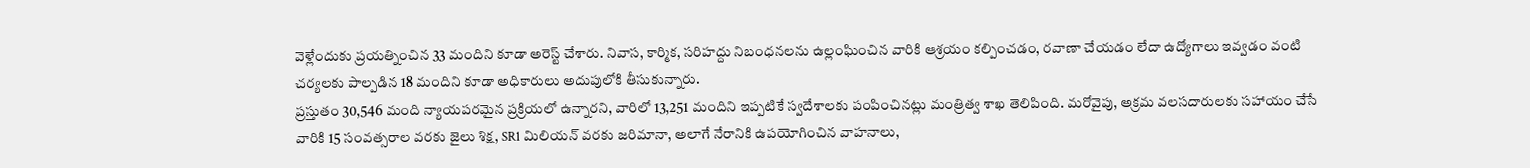వెళ్లేందుకు ప్రయత్నించిన 33 మందిని కూడా అరెస్ట్ చేశారు. నివాస, కార్మిక, సరిహద్దు నిబంధనలను ఉల్లంఘించిన వారికి ఆశ్రయం కల్పించడం, రవాణా చేయడం లేదా ఉద్యోగాలు ఇవ్వడం వంటి చర్యలకు పాల్పడిన 18 మందిని కూడా అధికారులు అదుపులోకి తీసుకున్నారు.
ప్రస్తుతం 30,546 మంది న్యాయపరమైన ప్రక్రియలో ఉన్నారని, వారిలో 13,251 మందిని ఇప్పటికే స్వదేశాలకు పంపించినట్లు మంత్రిత్వ శాఖ తెలిపింది. మరోవైపు, అక్రమ వలసదారులకు సహాయం చేసే వారికి 15 సంవత్సరాల వరకు జైలు శిక్ష, SR1 మిలియన్ వరకు జరిమానా, అలాగే నేరానికి ఉపయోగించిన వాహనాలు,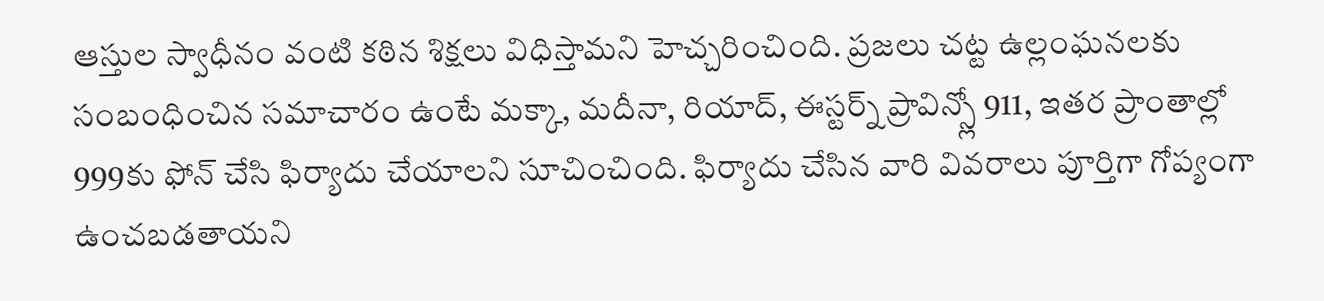ఆస్తుల స్వాధీనం వంటి కఠిన శిక్షలు విధిస్తామని హెచ్చరించింది. ప్రజలు చట్ట ఉల్లంఘనలకు సంబంధించిన సమాచారం ఉంటే మక్కా, మదీనా, రియాద్, ఈస్టర్న్ ప్రావిన్స్లో 911, ఇతర ప్రాంతాల్లో 999కు ఫోన్ చేసి ఫిర్యాదు చేయాలని సూచించింది. ఫిర్యాదు చేసిన వారి వివరాలు పూర్తిగా గోప్యంగా ఉంచబడతాయని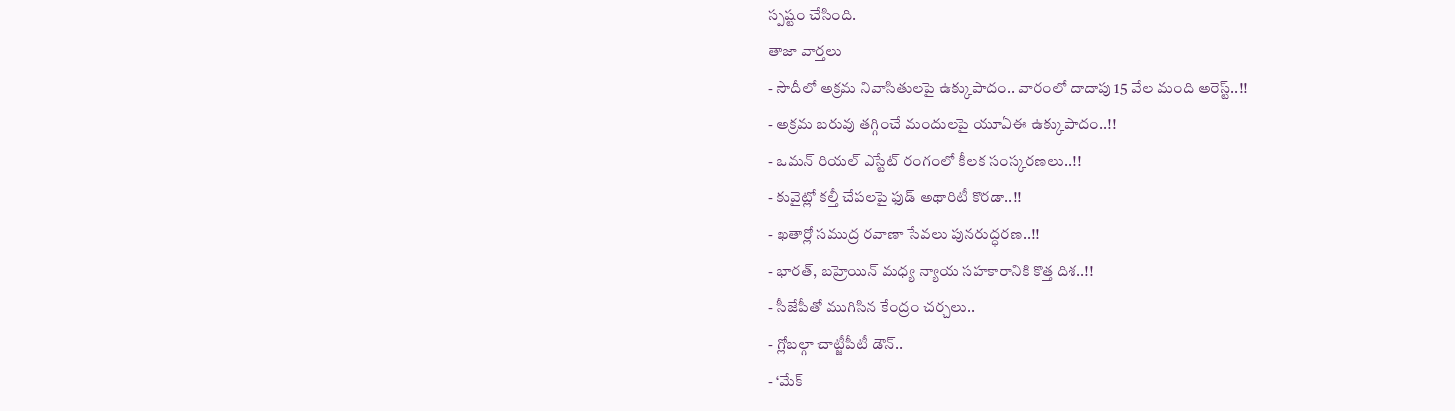స్పష్టం చేసింది.
తాజా వార్తలు
- సౌదీలో అక్రమ నివాసితులపై ఉక్కుపాదం.. వారంలో దాదాపు 15 వేల మంది అరెస్ట్..!!
- అక్రమ బరువు తగ్గించే మందులపై యూఏఈ ఉక్కుపాదం..!!
- ఒమన్ రియల్ ఎస్టేట్ రంగంలో కీలక సంస్కరణలు..!!
- కువైట్లో కల్తీ చేపలపై ఫుడ్ అథారిటీ కొరడా..!!
- ఖతార్లో సముద్ర రవాణా సేవలు పునరుద్ధరణ..!!
- భారత్, బహ్రెయిన్ మధ్య న్యాయ సహకారానికి కొత్త దిశ..!!
- సీజేపీతో ముగిసిన కేంద్రం చర్చలు..
- గ్లోబల్గా చాట్జీపీటీ డౌన్..
- ‘మేక్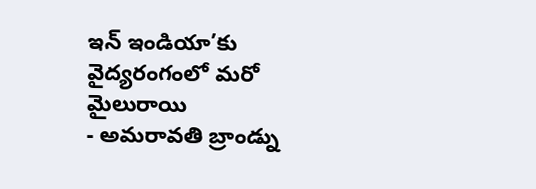ఇన్ ఇండియా’కు వైద్యరంగంలో మరో మైలురాయి
- అమరావతి బ్రాండ్ను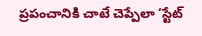ప్రపంచానికి చాటే చెప్పేలా ‘స్టేట్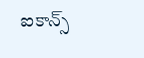ఐకాన్స్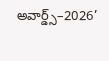అవార్డ్స్–2026’